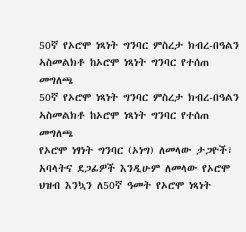50ኛ የኦሮሞ ነጻነት ግንባር ምስረታ ክብረ-በዓልን ኣስመልክቶ ከኦሮሞ ነጻነት ግንባር የተሰጠ መግለጫ
50ኛ የኦሮሞ ነጻነት ግንባር ምስረታ ክብረ-በዓልን ኣስመልክቶ ከኦሮሞ ነጻነት ግንባር የተሰጠ መግለጫ
የኦሮሞ ነፃነት ግንባር (ኦነግ) ለመላው ታጋዮች፣ አባላትና ደጋፊዎች እንዲሁም ለመላው የኦሮሞ ህዝብ እንኳን ለ50ኛ ዓመት የኦሮሞ ነጻነት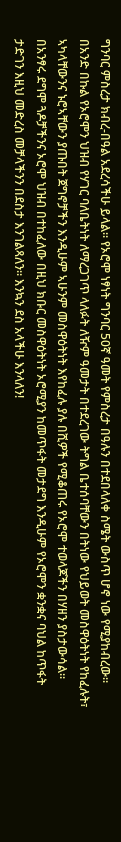ግንባር ምስረታ ክብረ-በዓል አደረሳችሁ ይላል። የኦሮሞ ነፃነት ግንባር 50ኛ ዓመት የምስረታ በዓሉን በተደበላለቀ ስሜት ውስጥ ሆኖ ነው የሚያከብረው።
በአንድ በኩል የኦሮሞን ህዝብ የሃገር ባለቤትነት ለማረጋገጥ ላለፉት ለዥም ዓመታት በተደረገው ትግል ቤተሰባቸውን በትነው የህይወት መስዋዕትነት የከፈሉት፣ ኣካላቸውንና ኑሮኣቸውን ያጡበት ጀግኖቻችን እንዲሁም ኣሁንም መስዋዕትነት እየከፈሉ ያሉ በሺዎች የሚቆጠሩ የኦሮሞ ተወላጆችን በሃዘን ያስታውሳል። በአንፃሩ ደግሞ ጓዶቻችንና ኦሮሞ ህዝብ በተከፈለው በዚህ ክቡር መስዋዕትነት ኦሮሚያን ከመጥፋት መታደግ እንዲሁም የኦሮሞን ቋንቋና ባህል ከጥፋት ታድገን እዚህ መድረስ መቻላችንን በደስታ እንገልጻለን። እንኳን ደስ አላችሁ እንላለን!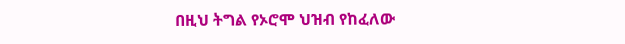በዚህ ትግል የኦሮሞ ህዝብ የከፈለው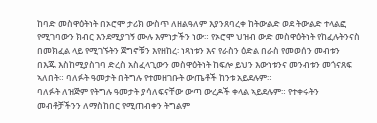ከባድ መስዋዕትነት በኦሮሞ ታሪክ ውስጥ ለዘልዓለም እያንጸባረቀ ከትውልድ ወደ ትውልድ ተላልፎ የሚገባውን ክብር እንደሚያገኝ ሙሉ እምነታችን ነው። የኦሮሞ ህዝብ ውድ መስዋዕትነት የከፈሉትንናስ በመክፈል ላይ የሚገኙትን ጀግኖቹን እየዘከረ፡ ነጻነቱን እና የራስን ዕድል በራስ የመወሰን መብቱን በእጁ እስከሚያስገባ ድረስ አስፈላጊውን መስዋዕትነት ከፍሎ ይህን እውነቱንና መንብቱን መጎናጸፍ ኣለበት። ባለፉት ዓመታት በትግሉ የተመዘገቡት ውጤቶች ከንቱ አይደሉም።
ባለፉት ለዝጅም የትግሉ ዓመታት ያሳለፍናቸው ውጣ ውረዶች ቀላል ኣይደሉም። የተቀሩትን መብቶቻችንን ለማስከበር የሚጠብቀን ትግልም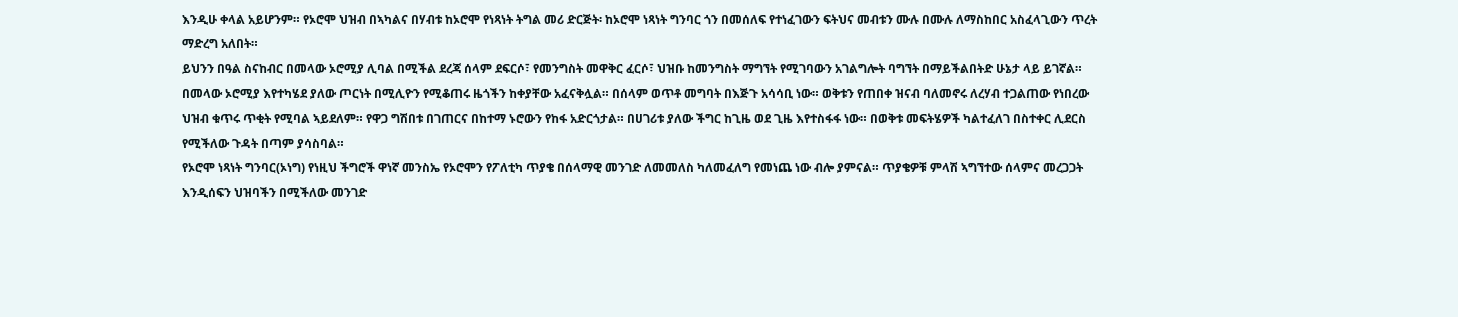እንዲሁ ቀላል አይሆንም። የኦሮሞ ህዝብ በኣካልና በሃብቱ ከኦሮሞ የነጻነት ትግል መሪ ድርጅት፡ ከኦሮሞ ነጻነት ግንባር ጎን በመሰለፍ የተነፈገውን ፍትህና መብቱን ሙሉ በሙሉ ለማስከበር አስፈላጊውን ጥረት ማድረግ አለበት።
ይህንን በዓል ስናከብር በመላው ኦሮሚያ ሊባል በሚችል ደረጃ ሰላም ደፍርሶ፣ የመንግስት መዋቅር ፈርሶ፣ ህዝቡ ከመንግስት ማግኘት የሚገባውን አገልግሎት ባግኘት በማይችልበትድ ሁኔታ ላይ ይገኛል። በመላው ኦሮሚያ እየተካሄደ ያለው ጦርነት በሚሊዮን የሚቆጠሩ ዜጎችን ከቀያቸው አፈናቅሏል። በሰላም ወጥቶ መግባት በእጅጉ አሳሳቢ ነው። ወቅቱን የጠበቀ ዝናብ ባለመኖሩ ለረሃብ ተጋልጠው የነበረው ህዝብ ቁጥሩ ጥቂት የሚባል ኣይደለም። የዋጋ ግሽበቱ በገጠርና በከተማ ኑሮውን የከፋ አድርጎታል። በሀገሪቱ ያለው ችግር ከጊዜ ወደ ጊዜ እየተስፋፋ ነው። በወቅቱ መፍትሄዎች ካልተፈለገ በስተቀር ሊደርስ የሚችለው ጉዳት በጣም ያሳስባል።
የኦሮሞ ነጻነት ግንባር(ኦነግ) የነዚህ ችግሮች ዋነኛ መንስኤ የኦሮሞን የፖለቲካ ጥያቄ በሰላማዊ መንገድ ለመመለስ ካለመፈለግ የመነጨ ነው ብሎ ያምናል። ጥያቄዎቹ ምላሽ ኣግኘተው ሰላምና መረጋጋት እንዲሰፍን ህዝባችን በሚችለው መንገድ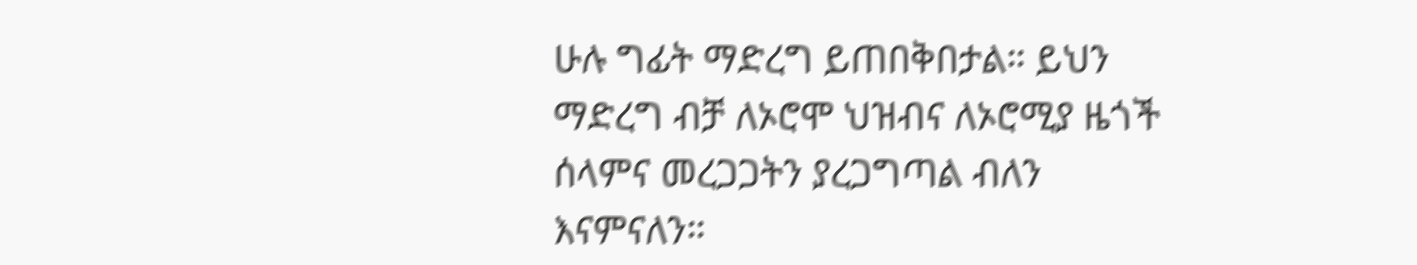ሁሉ ግፊት ማድረግ ይጠበቅበታል። ይህን ማድረግ ብቻ ለኦሮሞ ህዝብና ለኦሮሚያ ዜጎች ሰላምና መረጋጋትን ያረጋግጣል ብለን እናምናለን።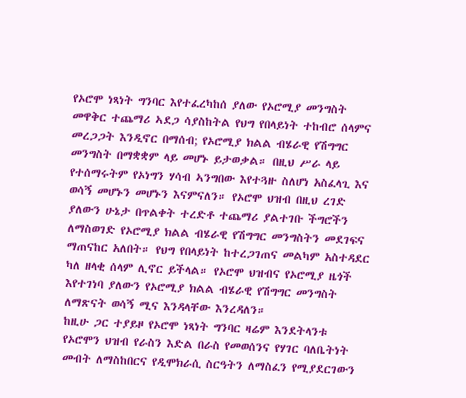የኦሮሞ ነጻነት ግንባር እየተፈረካከሰ ያለው የኦሮሚያ መንግስት መዋቅር ተጨማሪ ኣደጋ ሳያስከትል የህግ የበላይነት ተከብሮ ሰላምና መረጋጋት እንዲኖር በማሰብ; የኦሮሚያ ክልል ብሄራዊ የሽግግር መንግስት በማቋቋም ላይ መሆኑ ይታወቃል። በዚህ ሥራ ላይ የተሰማሩትም የኦነግን ሃሳብ ኣንግበው እየተጓዙ ስለሆነ አስፈላጊ እና ወሳኝ መሆኑን መሆኑን እናምናለን። የኦሮሞ ህዝብ በዚህ ረገድ ያለውን ሁኔታ በጥልቀት ተረድቶ ተጨማሪ ያልተገቡ ችግሮችን ለማስወገድ የኦሮሚያ ክልል ብሄራዊ የሽግግር መንግስትን መደገፍና ማጠናከር አለበት። የህግ የበላይነት ከተረጋገጠና መልካም አስተዳደር ካለ ዘላቂ ሰላም ሊኖር ይችላል። የኦሮሞ ህዝብና የኦሮሚያ ዜጎች እየተገነባ ያለውን የኦሮሚያ ክልል ብሄራዊ የሽግግር መንግስት ለማጽናት ወሳኝ ሚና እንዳላቸው እንረዳለን።
ከዚሁ ጋር ተያይዞ የኦሮሞ ነጻነት ግንባር ዛሬም እንደትላንቱ የኦሮሞን ህዝብ የራስን እድል በራስ የመወሰንና የሃገር ባለቤትነት መብት ለማስከበርና የዲሞክራሲ ስርዓትን ለማስፈን የሚያደርገውን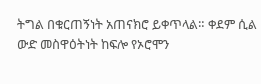ትግል በቁርጠኝነት አጠናክሮ ይቀጥላል። ቀደም ሲል ውድ መስዋዕትነት ከፍሎ የኦሮሞን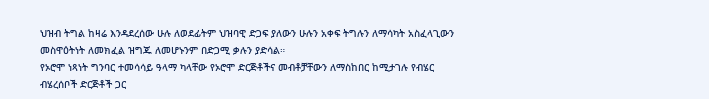ህዝብ ትግል ከዛሬ እንዳደረሰው ሁሉ ለወደፊትም ህዝባዊ ድጋፍ ያለውን ሁሉን አቀፍ ትግሉን ለማሳካት አስፈላጊውን መስዋዕትነት ለመክፈል ዝግጁ ለመሆኑንም በድጋሚ ቃሉን ያድሳል።
የኦሮሞ ነጻነት ግንባር ተመሳሳይ ዓላማ ካላቸው የኦሮሞ ድርጅቶችና መብቶቻቸውን ለማስከበር ከሚታገሉ የብሄር ብሄረሰቦች ድርጅቶች ጋር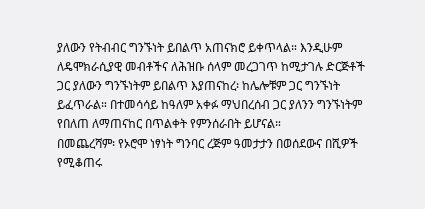ያለውን የትብብር ግንኙነት ይበልጥ አጠናክሮ ይቀጥላል። እንዲሁም ለዴሞክራሲያዊ መብቶችና ለሕዝቡ ሰላም መረጋገጥ ከሚታገሉ ድርጅቶች ጋር ያለውን ግንኙነትም ይበልጥ እያጠናከረ፡ ከሌሎቹም ጋር ግንኙነት ይፈጥራል። በተመሳሳይ ከዓለም አቀፉ ማህበረሰብ ጋር ያለንን ግንኙነትም የበለጠ ለማጠናከር በጥልቀት የምንሰራበት ይሆናል።
በመጨረሻም፡ የኦሮሞ ነፃነት ግንባር ረጅም ዓመታታን በወሰደውና በሺዎች የሚቆጠሩ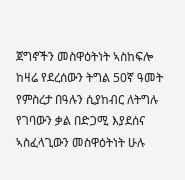ጀግኖችን መስዋዕትነት ኣስከፍሎ ከዛሬ የደረሰውን ትግል 50ኛ ዓመት የምስረታ በዓሉን ሲያከብር ለትግሉ የገባውን ቃል በድጋሚ እያደሰና ኣስፈላጊውን መስዋዕትነት ሁሉ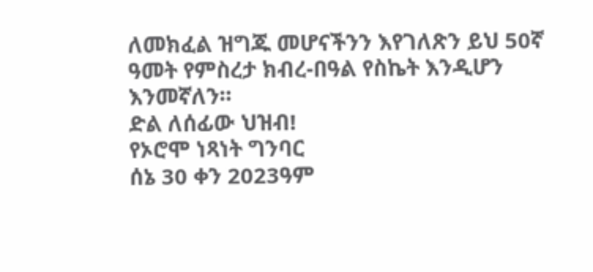ለመክፈል ዝግጁ መሆናችንን እየገለጽን ይህ 50ኛ ዓመት የምስረታ ክብረ-በዓል የስኬት እንዲሆን እንመኛለን።
ድል ለሰፊው ህዝብ!
የኦሮሞ ነጻነት ግንባር
ሰኔ 30 ቀን 2023ዓም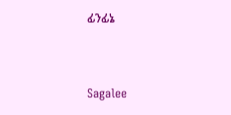ፊንፊኔ



Sagalee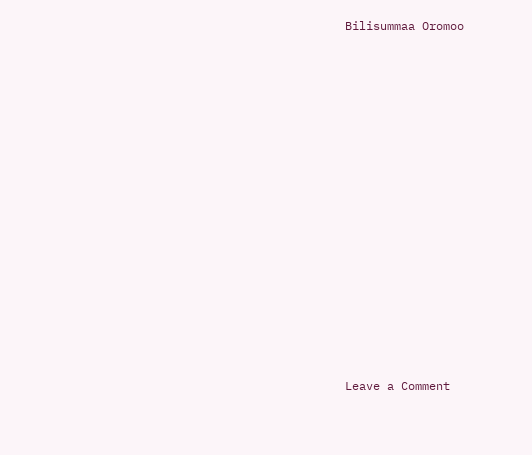Bilisummaa Oromoo














Leave a Comment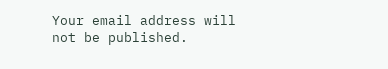Your email address will not be published.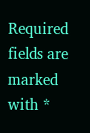Required fields are marked with *